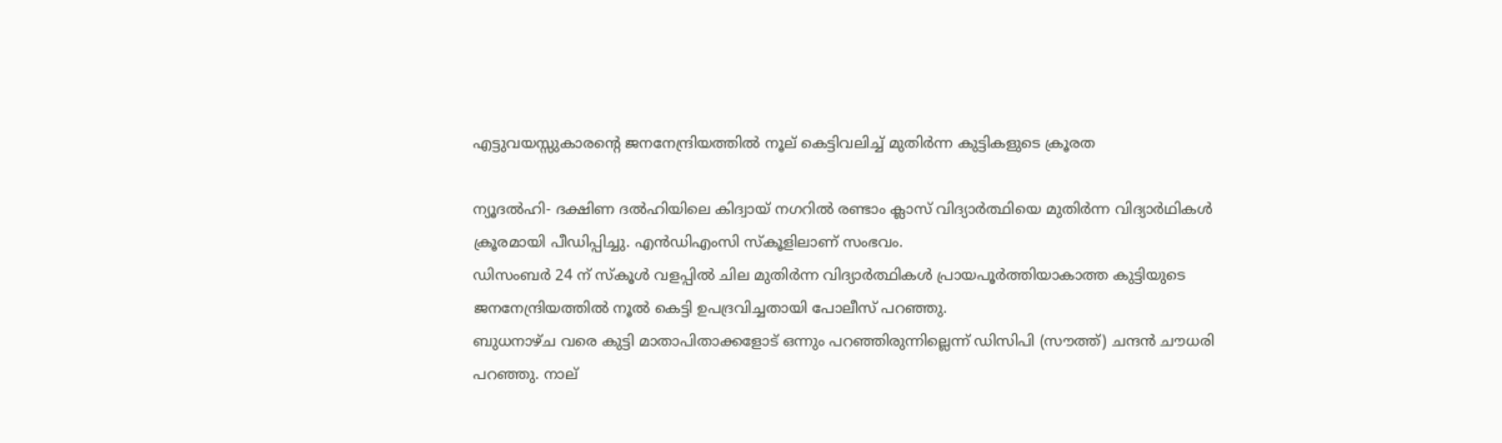എട്ടുവയസ്സുകാരന്റെ ജനനേന്ദ്രിയത്തില്‍ നൂല് കെട്ടിവലിച്ച് മുതിര്‍ന്ന കുട്ടികളുടെ ക്രൂരത

ന്യൂദല്‍ഹി- ദക്ഷിണ ദല്‍ഹിയിലെ കിദ്വായ് നഗറില്‍ രണ്ടാം ക്ലാസ് വിദ്യാര്‍ത്ഥിയെ മുതിര്‍ന്ന വിദ്യാര്‍ഥികള്‍ ക്രൂരമായി പീഡിപ്പിച്ചു. എന്‍ഡിഎംസി സ്‌കൂളിലാണ് സംഭവം.
ഡിസംബര്‍ 24 ന് സ്‌കൂള്‍ വളപ്പില്‍ ചില മുതിര്‍ന്ന വിദ്യാര്‍ത്ഥികള്‍ പ്രായപൂര്‍ത്തിയാകാത്ത കുട്ടിയുടെ ജനനേന്ദ്രിയത്തില്‍ നൂല്‍ കെട്ടി ഉപദ്രവിച്ചതായി പോലീസ് പറഞ്ഞു.
ബുധനാഴ്ച വരെ കുട്ടി മാതാപിതാക്കളോട് ഒന്നും പറഞ്ഞിരുന്നില്ലെന്ന് ഡിസിപി (സൗത്ത്) ചന്ദന്‍ ചൗധരി പറഞ്ഞു. നാല്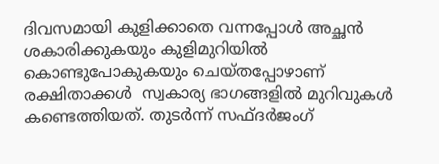ദിവസമായി കുളിക്കാതെ വന്നപ്പോള്‍ അച്ഛന്‍  ശകാരിക്കുകയും കുളിമുറിയില്‍ കൊണ്ടുപോകുകയും ചെയ്തപ്പോഴാണ് രക്ഷിതാക്കള്‍  സ്വകാര്യ ഭാഗങ്ങളില്‍ മുറിവുകള്‍ കണ്ടെത്തിയത്. തുടര്‍ന്ന് സഫ്ദര്‍ജംഗ്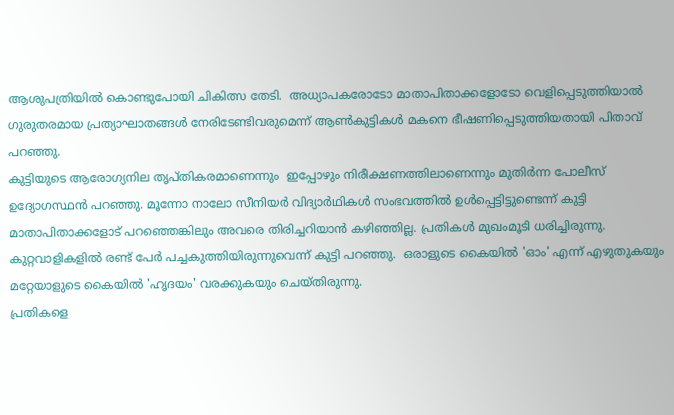ആശുപത്രിയില്‍ കൊണ്ടുപോയി ചികിത്സ തേടി.  അധ്യാപകരോടോ മാതാപിതാക്കളോടോ വെളിപ്പെടുത്തിയാല്‍ ഗുരുതരമായ പ്രത്യാഘാതങ്ങള്‍ നേരിടേണ്ടിവരുമെന്ന് ആണ്‍കുട്ടികള്‍ മകനെ ഭീഷണിപ്പെടുത്തിയതായി പിതാവ് പറഞ്ഞു.
കുട്ടിയുടെ ആരോഗ്യനില തൃപ്തികരമാണെന്നും  ഇപ്പോഴും നിരീക്ഷണത്തിലാണെന്നും മുതിര്‍ന്ന പോലീസ് ഉദ്യോഗസ്ഥന്‍ പറഞ്ഞു. മൂന്നോ നാലോ സീനിയര്‍ വിദ്യാര്‍ഥികള്‍ സംഭവത്തില്‍ ഉള്‍പ്പെട്ടിട്ടുണ്ടെന്ന് കുട്ടി മാതാപിതാക്കളോട് പറഞ്ഞെങ്കിലും അവരെ തിരിച്ചറിയാന്‍ കഴിഞ്ഞില്ല. പ്രതികള്‍ മുഖംമൂടി ധരിച്ചിരുന്നു. കുറ്റവാളികളില്‍ രണ്ട് പേര്‍ പച്ചകുത്തിയിരുന്നുവെന്ന് കുട്ടി പറഞ്ഞു.  ഒരാളുടെ കൈയില്‍ 'ഓം' എന്ന് എഴുതുകയും മറ്റേയാളുടെ കൈയില്‍ 'ഹൃദയം' വരക്കുകയും ചെയ്തിരുന്നു.
പ്രതികളെ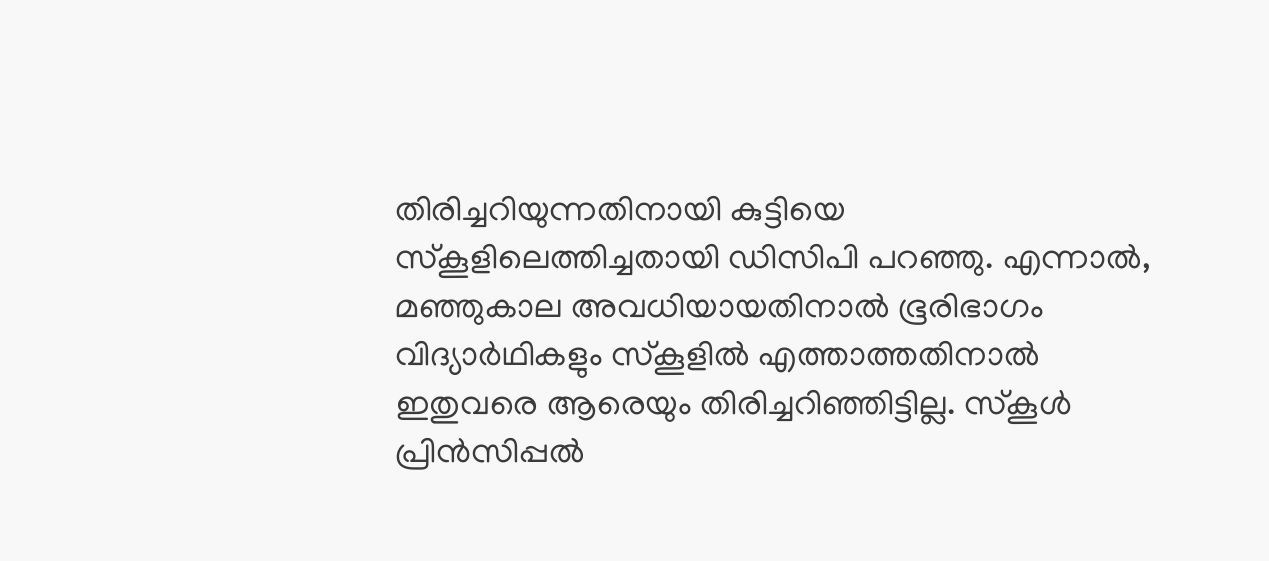തിരിച്ചറിയുന്നതിനായി കുട്ടിയെ സ്‌കൂളിലെത്തിച്ചതായി ഡിസിപി പറഞ്ഞു. എന്നാല്‍, മഞ്ഞുകാല അവധിയായതിനാല്‍ ഭൂരിഭാഗം വിദ്യാര്‍ഥികളും സ്‌കൂളില്‍ എത്താത്തതിനാല്‍ ഇതുവരെ ആരെയും തിരിച്ചറിഞ്ഞിട്ടില്ല. സ്‌കൂള്‍ പ്രിന്‍സിപ്പല്‍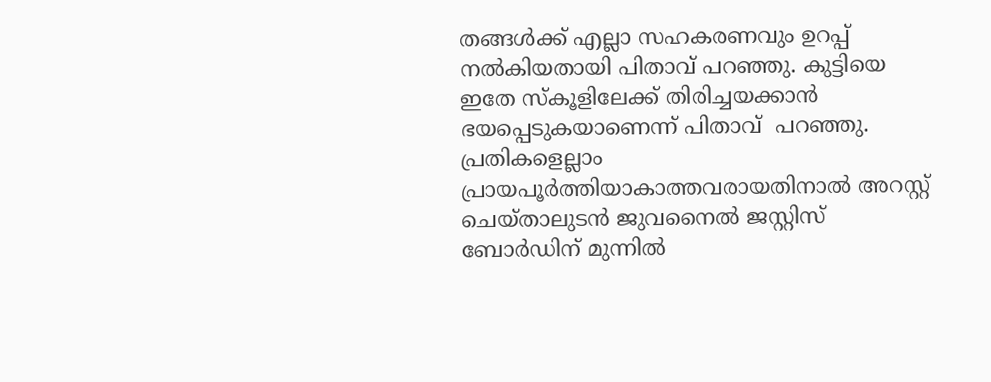തങ്ങള്‍ക്ക് എല്ലാ സഹകരണവും ഉറപ്പ് നല്‍കിയതായി പിതാവ് പറഞ്ഞു. കുട്ടിയെ ഇതേ സ്‌കൂളിലേക്ക് തിരിച്ചയക്കാന്‍ ഭയപ്പെടുകയാണെന്ന് പിതാവ്  പറഞ്ഞു.
പ്രതികളെല്ലാം പ്രായപൂര്‍ത്തിയാകാത്തവരായതിനാല്‍ അറസ്റ്റ് ചെയ്താലുടന്‍ ജുവനൈല്‍ ജസ്റ്റിസ് ബോര്‍ഡിന് മുന്നില്‍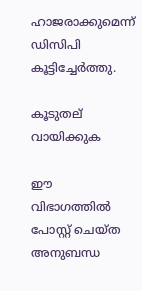ഹാജരാക്കുമെന്ന് ഡിസിപി കൂട്ടിച്ചേര്‍ത്തു.

കൂടുതല് വായിക്കുക

ഈ വിഭാഗത്തിൽ പോസ്റ്റ് ചെയ്ത അനുബന്ധ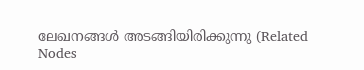ലേഖനങ്ങൾ അടങ്ങിയിരിക്കുന്നു (Related Nodes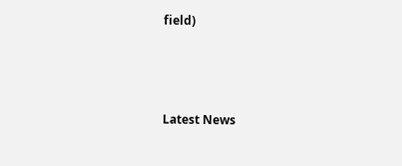field)



Latest News